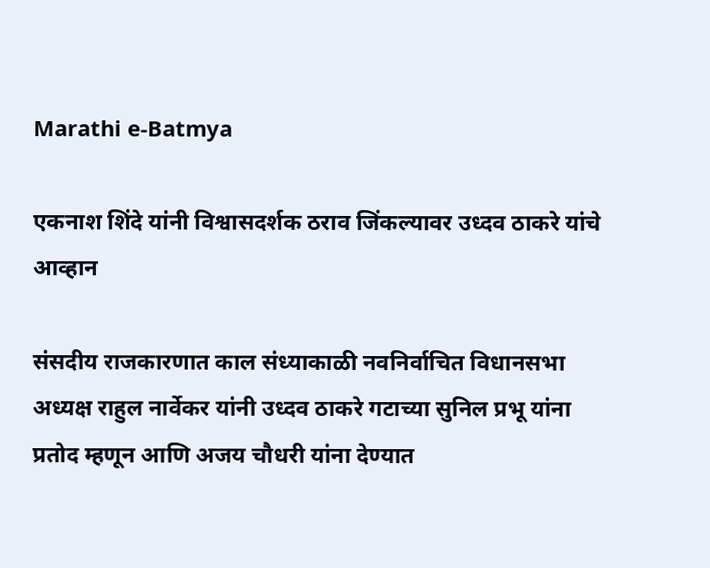Marathi e-Batmya

एकनाश शिंदे यांनी विश्वासदर्शक ठराव जिंकल्यावर उध्दव ठाकरे यांचे आव्हान

संसदीय राजकारणात काल संध्याकाळी नवनिर्वाचित विधानसभा अध्यक्ष राहुल नार्वेकर यांनी उध्दव ठाकरे गटाच्या सुनिल प्रभू यांना प्रतोद म्हणून आणि अजय चौधरी यांना देण्यात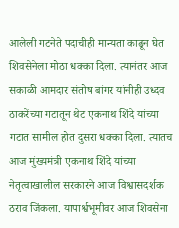आलेली गटनेते पदाचीही मान्यता काढून घेत शिवसेनेला मोठा धक्का दिला. त्यानंतर आज सकाळी आमदार संतोष बांगर यांनीही उध्दव ठाकरेंच्या गटातून थेट एकनाथ शिंदे यांच्या गटात सामील होत दुसरा धक्का दिला. त्यातच आज मुंख्यमंत्री एकनाथ शिंदे यांच्या नेतृत्वाखालील सरकारने आज विश्वासदर्शक ठराव जिंकला. यापार्श्वभूमीवर आज शिवसेना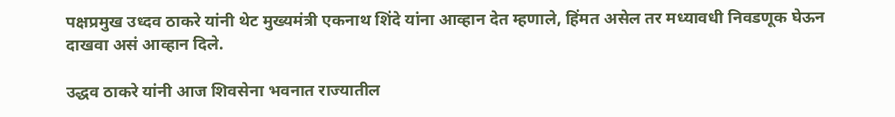पक्षप्रमुख उध्दव ठाकरे यांनी थेट मुख्यमंत्री एकनाथ शिंदे यांना आव्हान देत म्हणाले, हिंमत असेल तर मध्यावधी निवडणूक घेऊन दाखवा असं आव्हान दिले.

उद्धव ठाकरे यांनी आज शिवसेना भवनात राज्यातील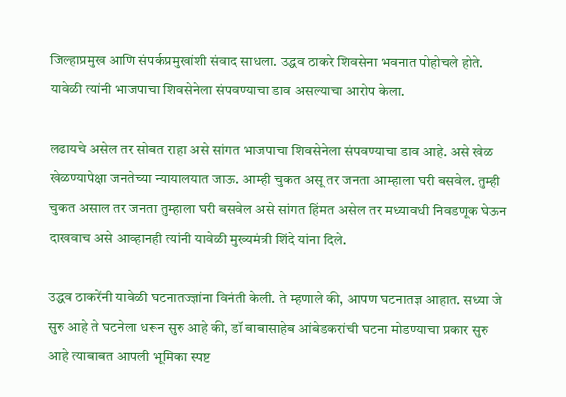जिल्हाप्रमुख आणि संपर्कप्रमुखांशी संवाद साधला. उद्धव ठाकरे शिवसेना भवनात पोहोचले होते. यावेळी त्यांनी भाजपाचा शिवसेनेला संपवण्याचा डाव असल्याचा आरोप केला.

लढायचे असेल तर सोबत राहा असे सांगत भाजपाचा शिवसेनेला संपवण्याचा डाव आहे. असे खेळ खेळण्यापेक्षा जनतेच्या न्यायालयात जाऊ. आम्ही चुकत असू तर जनता आम्हाला घरी बसवेल. तुम्ही चुकत असाल तर जनता तुम्हाला घरी बसवेल असे सांगत हिंमत असेल तर मध्यावधी निवडणूक घेऊन दाखवाच असे आव्हानही त्यांनी यावेळी मुख्यमंत्री शिंदे यांना दिले.

उद्धव ठाकरेंनी यावेळी घटनातज्ज्ञांना विनंती केली. ते म्हणाले की, आपण घटनातज्ञ आहात. सध्या जे सुरु आहे ते घटनेला धरून सुरु आहे की, डॉ बाबासाहेब आंबेडकरांची घटना मोडण्याचा प्रकार सुरु आहे त्याबाबत आपली भूमिका स्पष्ट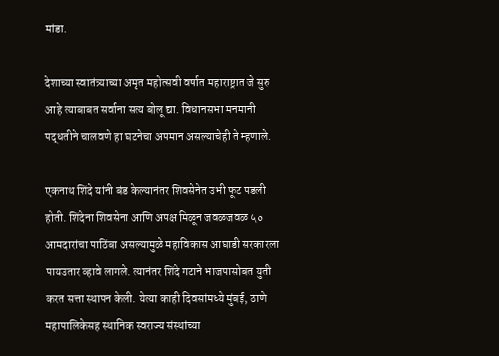मांडा.

देशाच्या स्वातंत्र्याच्या अमृत महोत्सवी वर्षात महाराष्ट्रात जे सुरु आहे त्याबाबत सर्वाना सत्य बोलू द्या. विधानसभा मनमानी पद्धतीने चालवणे हा घटनेचा अपमान असल्याचेही ते म्हणाले.

एकनाथ शिंदे यांनी बंड केल्यानंतर शिवसेनेत उभी फूट पडली होती. शिंदेना शिवसेना आणि अपक्ष मिळून जवळजवळ ५० आमदारांचा पाठिंबा असल्यामुळे महाविकास आघाडी सरकारला पायउतार व्हावे लागले. त्यानंतर शिंदे गटाने भाजपासोबत युती करत सत्ता स्थापन केली. येत्या काही दिवसांमध्ये मुंबई, ठाणे महापालिकेसह स्थानिक स्वराज्य संस्थांच्या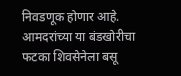निवडणूक होणार आहे. आमदरांच्या या बंडखोरीचा फटका शिवसेनेला बसू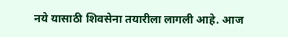नये यासाठी शिवसेना तयारीला लागली आहे. आज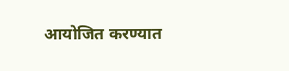आयोजित करण्यात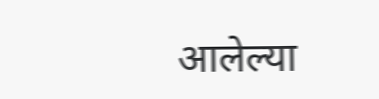आलेल्या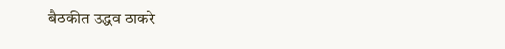बैठकीत उद्धव ठाकरे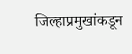जिल्हाप्रमुखांकडून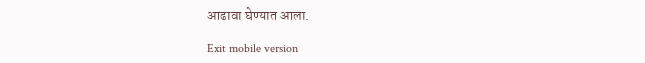आढावा घेण्यात आला.

Exit mobile version